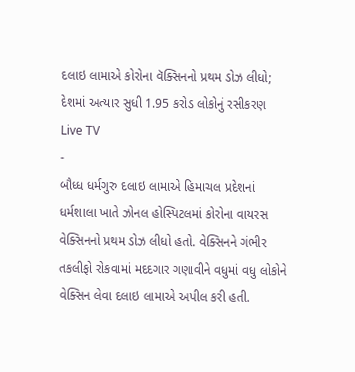દલાઇ લામાએ કોરોના વૅક્સિનનો પ્રથમ ડોઝ લીધો; દેશમાં અત્યાર સુધી 1.95 કરોડ લોકોનું રસીકરણ
Live TV
-
બૌધ્ધ ધર્મગુરુ દલાઇ લામાએ હિમાચલ પ્રદેશનાં ધર્મશાલા ખાતે ઝોનલ હોસ્પિટલમાં કોરોના વાયરસ વેક્સિનનો પ્રથમ ડોઝ લીધો હતો. વેક્સિનને ગંભીર તકલીફો રોકવામાં મદદગાર ગણાવીને વધુમાં વધુ લોકોને વેક્સિન લેવા દલાઇ લામાએ અપીલ કરી હતી.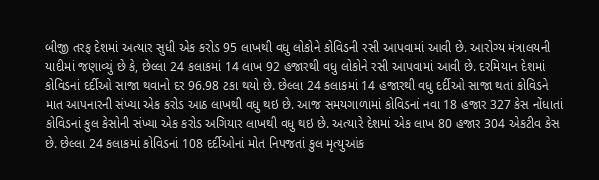બીજી તરફ દેશમાં અત્યાર સુધી એક કરોડ 95 લાખથી વધુ લોકોને કોવિડની રસી આપવામાં આવી છે. આરોગ્ય મંત્રાલયની યાદીમાં જણાવ્યું છે કે, છેલ્લા 24 કલાકમાં 14 લાખ 92 હજારથી વધુ લોકોને રસી આપવામાં આવી છે. દરમિયાન દેશમાં કોવિડનાં દર્દીઓ સાજા થવાનો દર 96.98 ટકા થયો છે. છેલ્લા 24 કલાકમાં 14 હજારથી વધુ દર્દીઓ સાજા થતાં કોવિડને માત આપનારની સંખ્યા એક કરોડ આઠ લાખથી વધુ થઇ છે. આજ સમયગાળામાં કોવિડનાં નવા 18 હજાર 327 કેસ નોંધાતાં કોવિડનાં કુલ કેસોની સંખ્યા એક કરોડ અગિયાર લાખથી વધુ થઇ છે. અત્યારે દેશમાં એક લાખ 80 હજાર 304 એકટીવ કેસ છે. છેલ્લા 24 કલાકમાં કોવિડનાં 108 દર્દીઓનાં મોત નિપજતાં કુલ મૃત્યુઆંક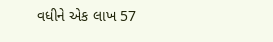વધીને એક લાખ 57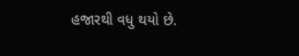હજારથી વધુ થયો છે.